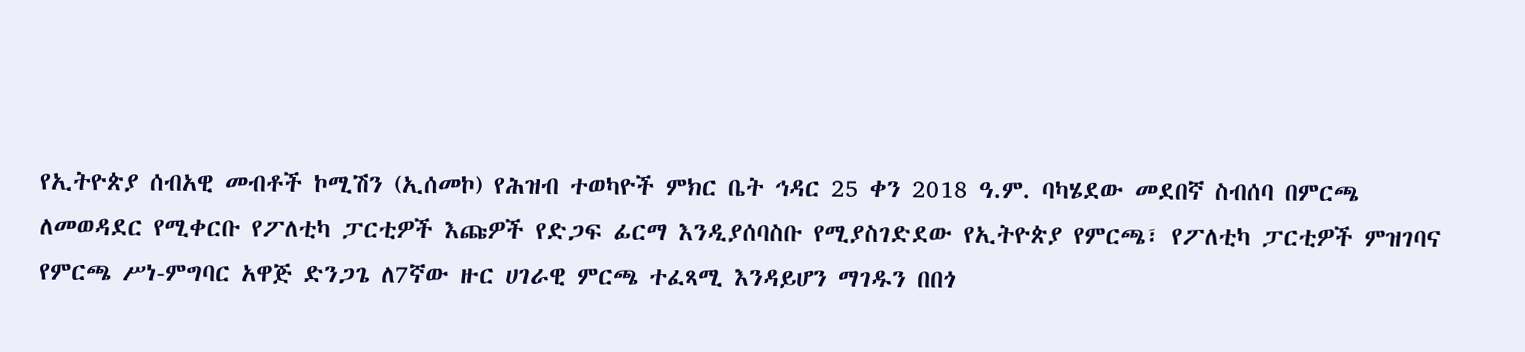የኢትዮጵያ ሰብአዊ መብቶች ኮሚሽን (ኢሰመኮ) የሕዝብ ተወካዮች ምክር ቤት ኅዳር 25 ቀን 2018 ዓ.ም. ባካሄደው መደበኛ ስብሰባ በምርጫ ለመወዳደር የሚቀርቡ የፖለቲካ ፓርቲዎች እጩዎች የድጋፍ ፊርማ እንዲያሰባስቡ የሚያስገድደው የኢትዮጵያ የምርጫ፣ የፖለቲካ ፓርቲዎች ምዝገባና የምርጫ ሥነ-ምግባር አዋጅ ድንጋጌ ለ7ኛው ዙር ሀገራዊ ምርጫ ተፈጻሚ እንዳይሆን ማገዱን በበጎ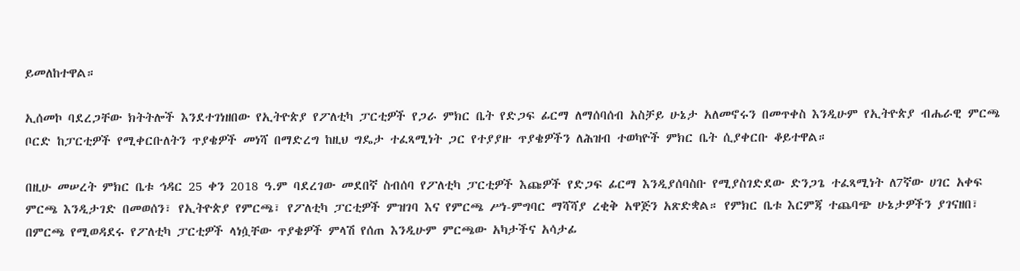ይመለከተዋል።

ኢሰመኮ ባደረጋቸው ክትትሎች እንደተገነዘበው የኢትዮጵያ የፖለቲካ ፓርቲዎች የጋራ ምክር ቤት የድጋፍ ፊርማ ለማሰባሰብ አስቻይ ሁኔታ አለመኖሩን በመጥቀስ እንዲሁም የኢትዮጵያ ብሔራዊ ምርጫ ቦርድ ከፓርቲዎች የሚቀርቡለትን ጥያቄዎች መነሻ በማድረግ ከዚህ ግዴታ ተፈጻሚነት ጋር የተያያዙ ጥያቄዎችን ለሕዝብ ተወካዮች ምክር ቤት ሲያቀርቡ ቆይተዋል።

በዚሁ መሠረት ምክር ቤቱ ኅዳር 25 ቀን 2018 ዓ.ም ባደረገው መደበኛ ስብሰባ የፖለቲካ ፓርቲዎች እጩዎች የድጋፍ ፊርማ እንዲያሰባስቡ የሚያስገድደው ድንጋጌ ተፈጻሚነት ለ7ኛው ሀገር አቀፍ ምርጫ እንዲታገድ በመወሰን፣ የኢትዮጵያ የምርጫ፣ የፖለቲካ ፓርቲዎች ምዝገባ እና የምርጫ ሥነ-ምግባር ማሻሻያ ረቂቅ አዋጅን አጽድቋል። የምክር ቤቱ እርምጃ ተጨባጭ ሁኔታዎችን ያገናዘበ፣ በምርጫ የሚወዳደሩ የፖለቲካ ፓርቲዎች ላነሷቸው ጥያቄዎች ምላሽ የሰጠ እንዲሁም ምርጫው አካታችና አሳታፊ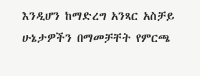እንዲሆን ከማድረግ አንጻር አስቻይ ሁኔታዎችን በማመቻቸት የምርጫ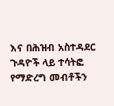እና በሕዝብ አስተዳደር ጉዳዮች ላይ ተሳትፎ የማድረግ መብቶችን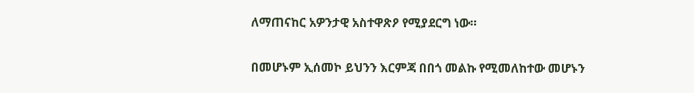ለማጠናከር አዎንታዊ አስተዋጽዖ የሚያደርግ ነው።

በመሆኑም ኢሰመኮ ይህንን እርምጃ በበጎ መልኩ የሚመለከተው መሆኑን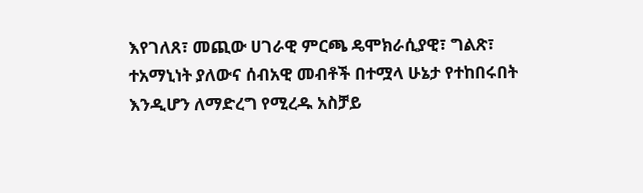እየገለጸ፣ መጪው ሀገራዊ ምርጫ ዴሞክራሲያዊ፣ ግልጽ፣ ተአማኒነት ያለውና ሰብአዊ መብቶች በተሟላ ሁኔታ የተከበሩበት እንዲሆን ለማድረግ የሚረዱ አስቻይ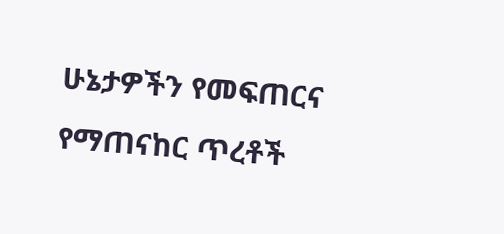ሁኔታዎችን የመፍጠርና የማጠናከር ጥረቶች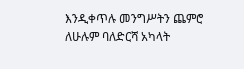እንዲቀጥሉ መንግሥትን ጨምሮ ለሁሉም ባለድርሻ አካላት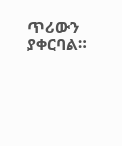ጥሪውን ያቀርባል።